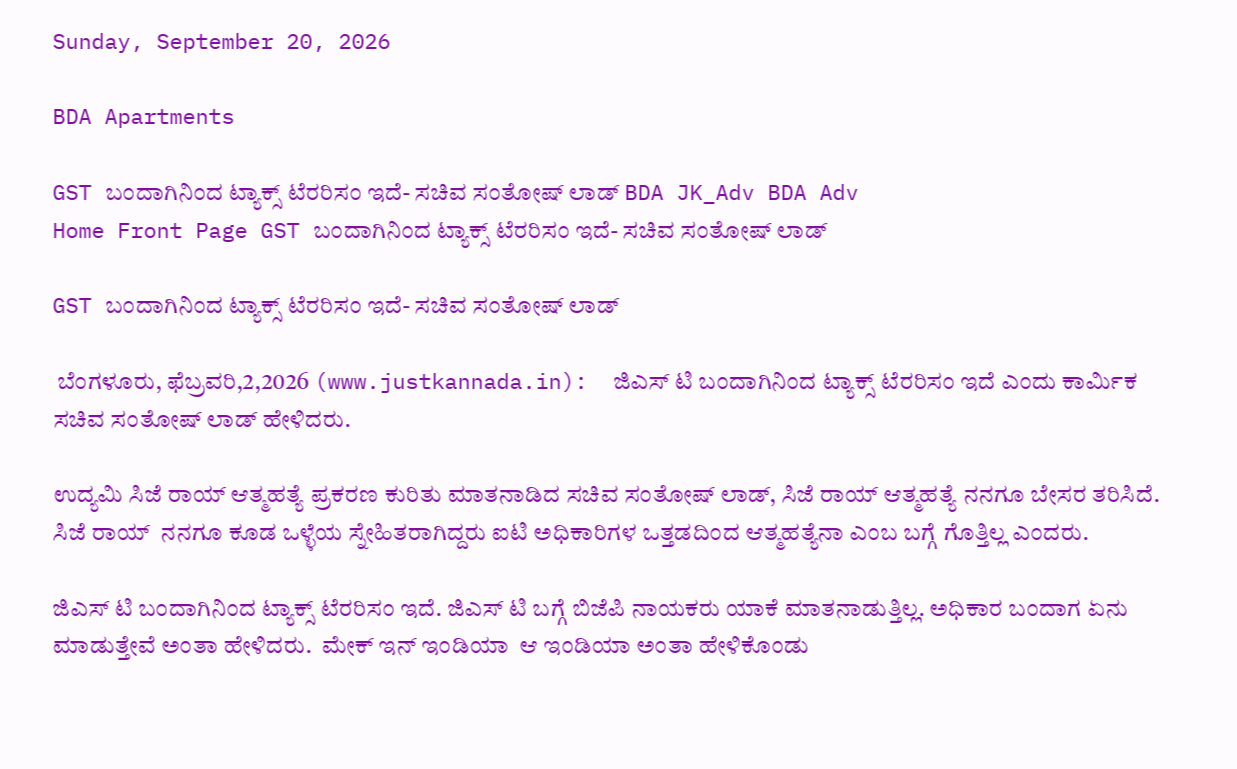Sunday, September 20, 2026

BDA Apartments

GST ಬಂದಾಗಿನಿಂದ ಟ್ಯಾಕ್ಸ್ ಟೆರರಿಸಂ ಇದೆ- ಸಚಿವ ಸಂತೋಷ್ ಲಾಡ್ BDA JK_Adv BDA Adv
Home Front Page GST ಬಂದಾಗಿನಿಂದ ಟ್ಯಾಕ್ಸ್ ಟೆರರಿಸಂ ಇದೆ- ಸಚಿವ ಸಂತೋಷ್ ಲಾಡ್

GST ಬಂದಾಗಿನಿಂದ ಟ್ಯಾಕ್ಸ್ ಟೆರರಿಸಂ ಇದೆ- ಸಚಿವ ಸಂತೋಷ್ ಲಾಡ್

 ಬೆಂಗಳೂರು, ಫೆಬ್ರವರಿ,2,2026 (www.justkannada.in):  ಜಿಎಸ್ ಟಿ ಬಂದಾಗಿನಿಂದ ಟ್ಯಾಕ್ಸ್ ಟೆರರಿಸಂ ಇದೆ ಎಂದು ಕಾರ್ಮಿಕ ಸಚಿವ ಸಂತೋಷ್ ಲಾಡ್ ಹೇಳಿದರು.

ಉದ್ಯಮಿ ಸಿಜೆ ರಾಯ್ ಆತ್ಮಹತ್ಯೆ ಪ್ರಕರಣ ಕುರಿತು ಮಾತನಾಡಿದ ಸಚಿವ ಸಂತೋಷ್ ಲಾಡ್, ಸಿಜೆ ರಾಯ್ ಆತ್ಮಹತ್ಯೆ ನನಗೂ ಬೇಸರ ತರಿಸಿದೆ. ಸಿಜೆ ರಾಯ್  ನನಗೂ ಕೂಡ ಒಳ್ಳೆಯ ಸ್ನೇಹಿತರಾಗಿದ್ದರು ಐಟಿ ಅಧಿಕಾರಿಗಳ ಒತ್ತಡದಿಂದ ಆತ್ಮಹತ್ಯೆನಾ ಎಂಬ ಬಗ್ಗೆ ಗೊತ್ತಿಲ್ಲ ಎಂದರು.

ಜಿಎಸ್ ಟಿ ಬಂದಾಗಿನಿಂದ ಟ್ಯಾಕ್ಸ್ ಟೆರರಿಸಂ ಇದೆ. ಜಿಎಸ್ ಟಿ ಬಗ್ಗೆ ಬಿಜೆಪಿ ನಾಯಕರು ಯಾಕೆ ಮಾತನಾಡುತ್ತಿಲ್ಲ. ಅಧಿಕಾರ ಬಂದಾಗ ಏನು ಮಾಡುತ್ತೇವೆ ಅಂತಾ ಹೇಳಿದರು.  ಮೇಕ್ ಇನ್ ಇಂಡಿಯಾ  ಆ ಇಂಡಿಯಾ ಅಂತಾ ಹೇಳಿಕೊಂಡು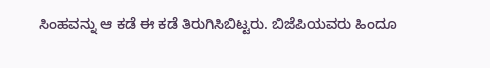ಸಿಂಹವನ್ನು ಆ ಕಡೆ ಈ ಕಡೆ ತಿರುಗಿಸಿಬಿಟ್ಟರು. ಬಿಜೆಪಿಯವರು ಹಿಂದೂ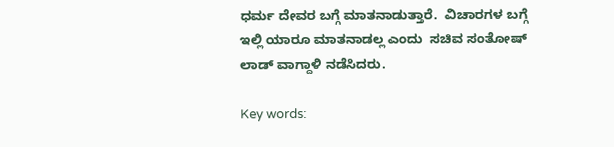ಧರ್ಮ ದೇವರ ಬಗ್ಗೆ ಮಾತನಾಡುತ್ತಾರೆ.  ವಿಚಾರಗಳ ಬಗ್ಗೆ ಇಲ್ಲಿ ಯಾರೂ ಮಾತನಾಡಲ್ಲ ಎಂದು  ಸಚಿವ ಸಂತೋಷ್ ಲಾಡ್ ವಾಗ್ದಾಳಿ ನಡೆಸಿದರು.

Key words: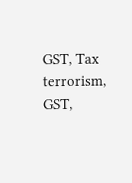GST, Tax terrorism, GST,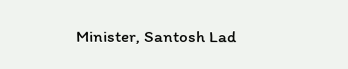Minister, Santosh Lad